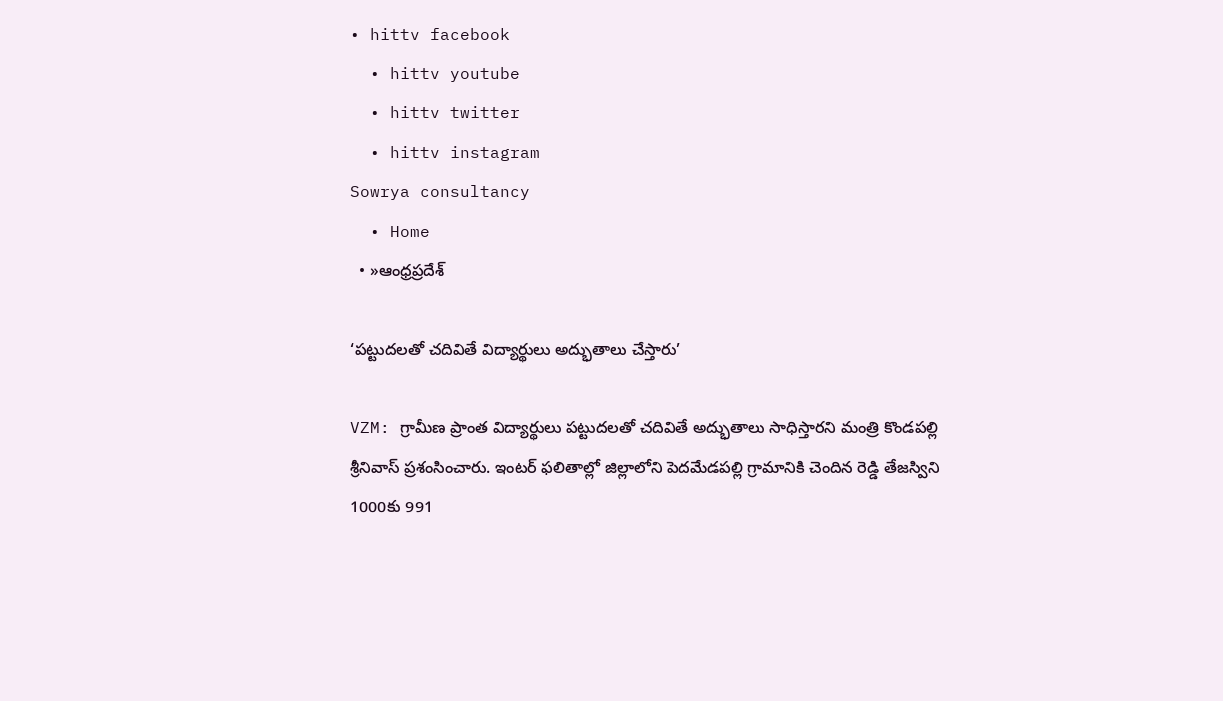• hittv facebook
  • hittv youtube
  • hittv twitter
  • hittv instagram
Sowrya consultancy
  • Home
  • »ఆంధ్రప్రదేశ్

‘ప‌ట్టుద‌ల‌తో చ‌దివితే విద్యార్థులు అద్భుతాలు చేస్తారు’

VZM: గ్రామీణ ప్రాంత విద్యార్థులు ప‌ట్టుద‌ల‌తో చ‌దివితే అద్భుతాలు సాధిస్తార‌ని మంత్రి కొండపల్లి శ్రీనివాస్ ప్ర‌శంసించారు. ఇంట‌ర్ ఫ‌లితాల్లో జిల్లాలోని పెద‌మేడ‌పల్లి గ్రామానికి చెందిన రెడ్డి తేజ‌స్విని 1000కు 991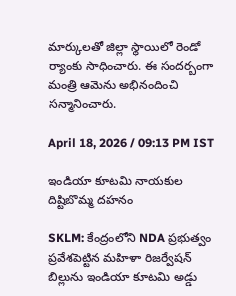మార్కుల‌తో జిల్లా స్థాయిలో రెండో ర్యాంకు సాధించారు. ఈ సందర్బంగా మంత్రి ఆమెను అభినందించి సన్మానించారు.

April 18, 2026 / 09:13 PM IST

ఇండియా కూటమి నాయకుల దిష్టిబొమ్మ దహనం

SKLM: కేంద్రంలోని NDA ప్రభుత్వం ప్రవేశపెట్టిన మహిళా రిజర్వేషన్ బిల్లును ఇండియా కూటమి అడ్డు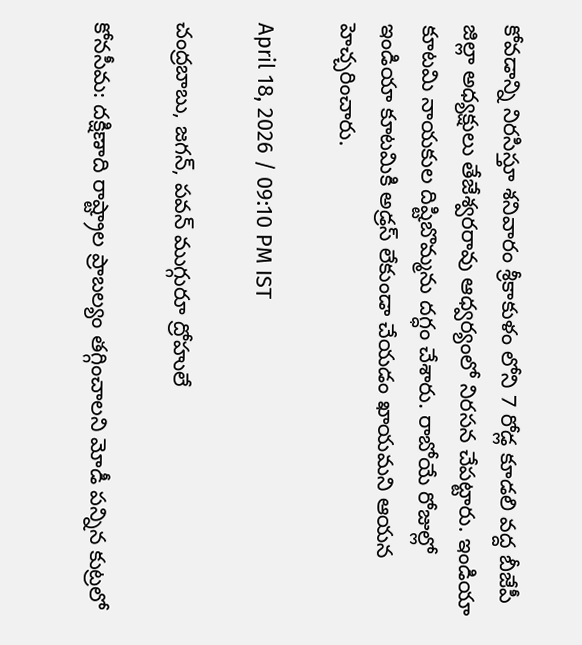కోవడాన్ని నిరసిస్తూ శనివారం శ్రీకాకుళం లోని 7 రోడ్ల కూడలి వద్ద బీజేపీ జిల్లా అధ్యక్షులు తేజేశ్వరరావు ఆధ్వర్యంలో నిరసన చేపట్టారు. ఇండియా కూటమి నాయకుల దిష్టిబొమ్మను దగ్ధం చేశారు. రాబోయే రోజుల్లో ఇండియా కూటమికి అడ్రస్ లేకుండా చేయడం ఖాయమని ఆయన హెచ్చరించారు.

April 18, 2026 / 09:10 PM IST

చంద్రబాబు, జగన్, పవన్ ముగ్గురూ ద్రోహులే

కోనసీమ: దక్షిణాది రాష్ట్రాల ప్రాబల్యం తగ్గించాలని మోడీ పన్నిన కుట్రలో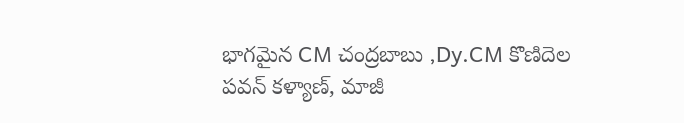భాగమైన CM చంద్రబాబు ,Dy.CM కొణిదెల పవన్ కళ్యాణ్, మాజీ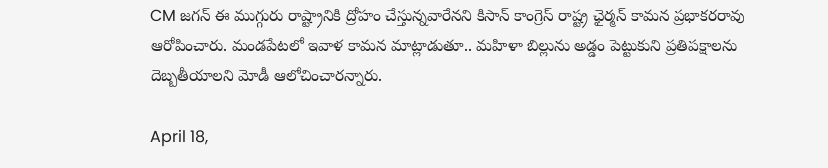CM జగన్ ఈ ముగ్గురు రాష్ట్రానికి ద్రోహం చేస్తున్నవారేనని కిసాన్ కాంగ్రెస్ రాష్ట్ర ఛైర్మన్ కామన ప్రభాకరరావు ఆరోపించారు. మండపేటలో ఇవాళ కామన మాట్లాడుతూ.. మహిళా బిల్లును అడ్డం పెట్టుకుని ప్రతిపక్షాలను దెబ్బతీయాలని మోడీ ఆలోచించారన్నారు.

April 18,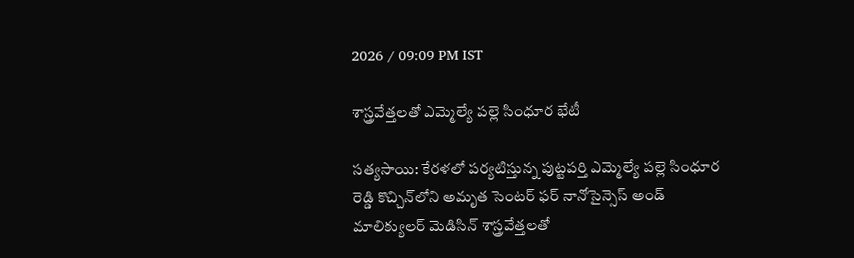2026 / 09:09 PM IST

శాస్త్రవేత్తలతో ఎమ్మెల్యే పల్లె సింధూర భేటీ

సత్యసాయి: కేరళలో పర్యటిస్తున్న పుట్టపర్తి ఎమ్మెల్యే పల్లె సింధూర రెడ్డి కొచ్చిన్‌లోని అమృత సెంటర్ ఫర్ నానోసైన్సెస్ అండ్ మాలిక్యులర్ మెడిసిన్ శాస్త్రవేత్తలతో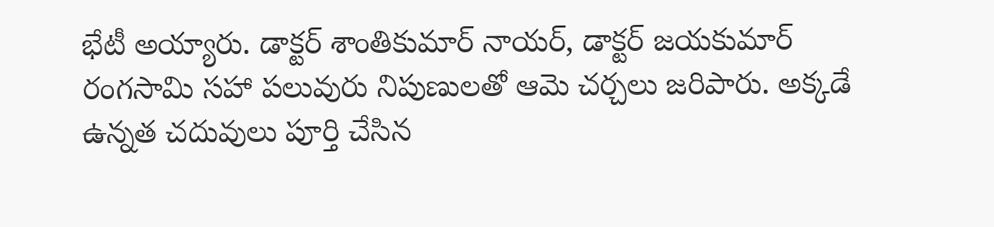భేటీ అయ్యారు. డాక్టర్ శాంతికుమార్ నాయర్, డాక్టర్ జయకుమార్ రంగసామి సహా పలువురు నిపుణులతో ఆమె చర్చలు జరిపారు. అక్కడే ఉన్నత చదువులు పూర్తి చేసిన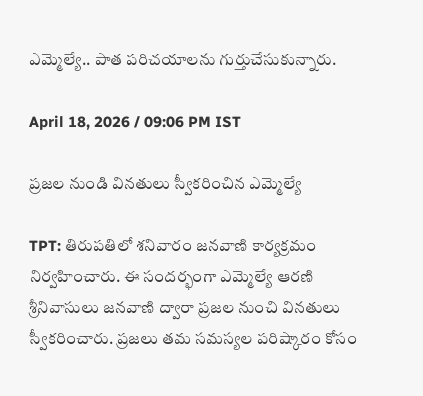ఎమ్మెల్యే.. పాత పరిచయాలను గుర్తుచేసుకున్నారు.

April 18, 2026 / 09:06 PM IST

ప్రజల నుండి వినతులు స్వీకరించిన ఎమ్మెల్యే

TPT: తిరుపతిలో శనివారం జనవాణి కార్యక్రమం నిర్వహించారు. ఈ సందర్భంగా ఎమ్మెల్యే ఆరణి శ్రీనివాసులు జనవాణి ద్వారా ప్రజల నుంచి వినతులు స్వీకరించారు. ప్రజలు తమ సమస్యల పరిష్కారం కోసం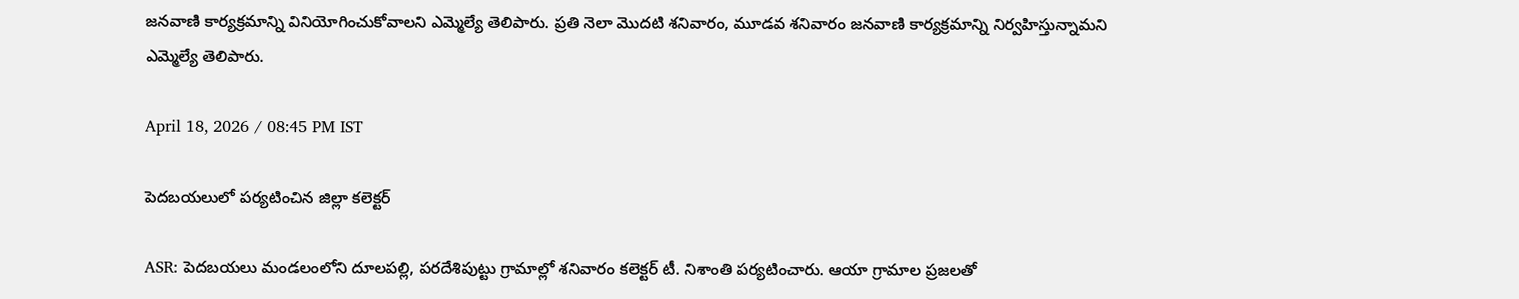జనవాణి కార్యక్రమాన్ని వినియోగించుకోవాలని ఎమ్మెల్యే తెలిపారు. ప్రతి నెలా మొదటి శనివారం, మూడవ శనివారం జనవాణి కార్యక్రమాన్ని నిర్వహిస్తున్నామని ఎమ్మెల్యే తెలిపారు.

April 18, 2026 / 08:45 PM IST

పెదబయలులో పర్యటించిన జిల్లా కలెక్టర్

ASR: పెదబయలు మండలంలోని దూలపల్లి, పరదేశిపుట్టు గ్రామాల్లో శనివారం కలెక్టర్ టీ. నిశాంతి పర్యటించారు. ఆయా గ్రామాల ప్రజలతో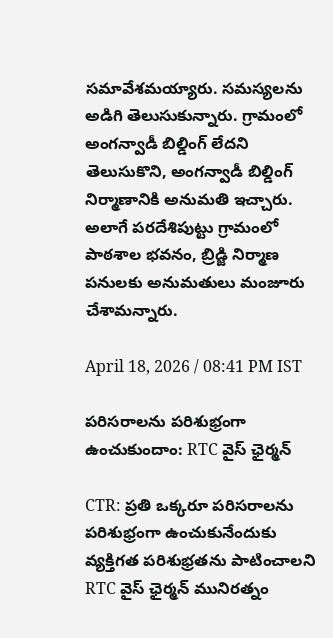సమావేశమయ్యారు. సమస్యలను అడిగి తెలుసుకున్నారు. గ్రామంలో అంగన్వాడీ బిల్డింగ్ లేదని తెలుసుకొని, అంగన్వాడీ బిల్డింగ్ నిర్మాణానికి అనుమతి ఇచ్చారు. అలాగే పరదేశిపుట్టు గ్రామంలో పాఠశాల భవనం, బ్రిడ్జి నిర్మాణ పనులకు అనుమతులు మంజూరు చేశామన్నారు.

April 18, 2026 / 08:41 PM IST

పరిసరాలను పరిశుభ్రంగా ఉంచుకుందాం: RTC వైస్ ఛైర్మన్

CTR: ప్రతి ఒక్కరూ పరిసరాలను పరిశుభ్రంగా ఉంచుకునేందుకు వ్యక్తిగత పరిశుభ్రతను పాటించాలని RTC వైస్ ఛైర్మన్ మునిరత్నం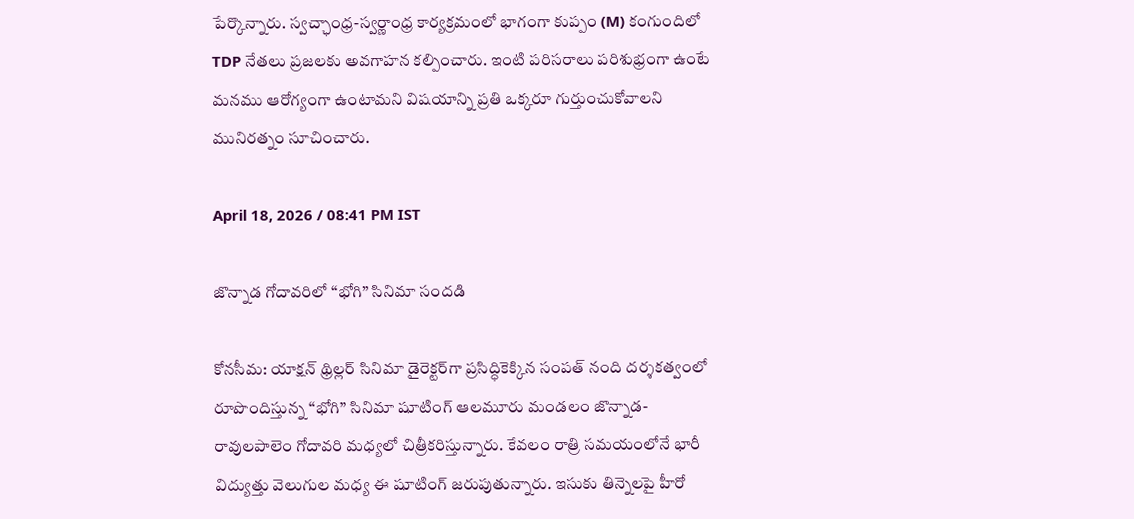పేర్కొన్నారు. స్వచ్ఛాంధ్ర-స్వర్ణాంధ్ర కార్యక్రమంలో భాగంగా కుప్పం (M) కంగుందిలో TDP నేతలు ప్రజలకు అవగాహన కల్పించారు. ఇంటి పరిసరాలు పరిశుభ్రంగా ఉంటే మనము ఆరోగ్యంగా ఉంటామని విషయాన్ని ప్రతి ఒక్కరూ గుర్తుంచుకోవాలని మునిరత్నం సూచించారు.

April 18, 2026 / 08:41 PM IST

జొన్నాడ గోదావరిలో “భోగి” సినిమా సందడి

కోనసీమ: యాక్షన్ థ్రిల్లర్ సినిమా డైరెక్టర్‌గా ప్రసిద్ధికెక్కిన సంపత్ నంది దర్శకత్వంలో రూపొందిస్తున్న “భోగి” సినిమా షూటింగ్ ఆలమూరు మండలం జొన్నాడ-రావులపాలెం గోదావరి మధ్యలో చిత్రీకరిస్తున్నారు. కేవలం రాత్రి సమయంలోనే భారీ విద్యుత్తు వెలుగుల మధ్య ఈ షూటింగ్ జరుపుతున్నారు. ఇసుకు తిన్నెలపై హీరో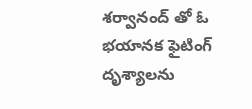శర్వానంద్ తో ఓ భయానక ఫైటింగ్ దృశ్యాలను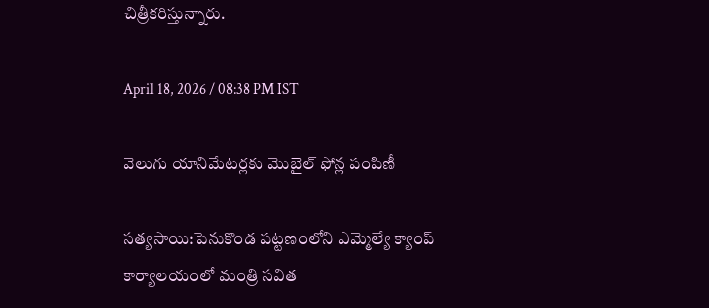చిత్రీకరిస్తున్నారు.

April 18, 2026 / 08:38 PM IST

వెలుగు యానిమేటర్లకు మొబైల్ ఫోన్ల పంపిణీ

సత్యసాయి:పెనుకొండ పట్టణంలోని ఎమ్మెల్యే క్యాంప్ కార్యాలయంలో మంత్రి సవిత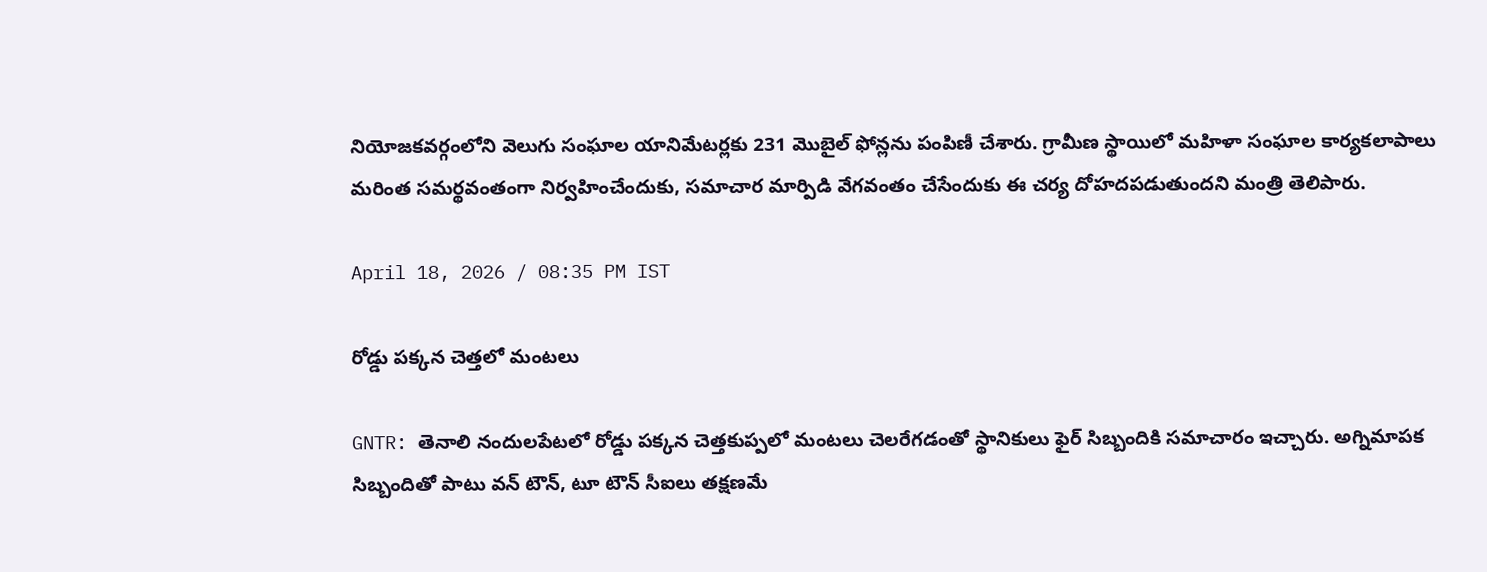నియోజకవర్గంలోని వెలుగు సంఘాల యానిమేటర్లకు 231 మొబైల్ ఫోన్లను పంపిణీ చేశారు. గ్రామీణ స్థాయిలో మహిళా సంఘాల కార్యకలాపాలు మరింత సమర్థవంతంగా నిర్వహించేందుకు, సమాచార మార్పిడి వేగవంతం చేసేందుకు ఈ చర్య దోహదపడుతుందని మంత్రి తెలిపారు.

April 18, 2026 / 08:35 PM IST

రోడ్డు పక్కన చెత్తలో మంటలు

GNTR: తెనాలి నందులపేటలో రోడ్డు పక్కన చెత్తకుప్పలో మంటలు చెలరేగడంతో స్థానికులు ఫైర్ సిబ్బందికి సమాచారం ఇచ్చారు. అగ్నిమాపక సిబ్బందితో పాటు వన్ టౌన్, టూ టౌన్ సీఐలు తక్షణమే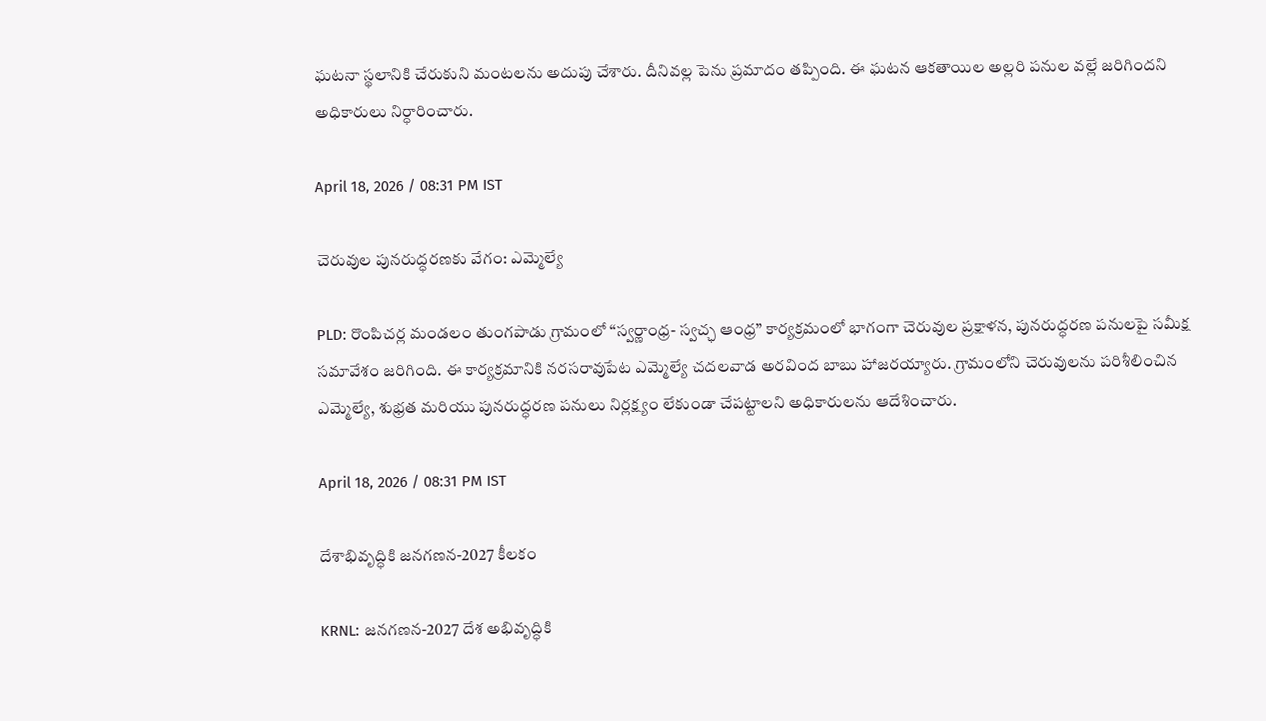ఘటనా స్థలానికి చేరుకుని మంటలను అదుపు చేశారు. దీనివల్ల పెను ప్రమాదం తప్పింది. ఈ ఘటన ఆకతాయిల అల్లరి పనుల వల్లే జరిగిందని అధికారులు నిర్ధారించారు.

April 18, 2026 / 08:31 PM IST

చెరువుల పునరుద్ధరణకు వేగం: ఎమ్మెల్యే

PLD: రొంపిచర్ల మండలం తుంగపాడు గ్రామంలో “స్వర్ణాంధ్ర- స్వచ్ఛ ఆంధ్ర” కార్యక్రమంలో భాగంగా చెరువుల ప్రక్షాళన, పునరుద్ధరణ పనులపై సమీక్ష సమావేశం జరిగింది. ఈ కార్యక్రమానికి నరసరావుపేట ఎమ్మెల్యే చదలవాడ అరవింద బాబు హాజరయ్యారు. గ్రామంలోని చెరువులను పరిశీలించిన ఎమ్మెల్యే, శుభ్రత మరియు పునరుద్ధరణ పనులు నిర్లక్ష్యం లేకుండా చేపట్టాలని అధికారులను ఆదేశించారు.

April 18, 2026 / 08:31 PM IST

దేశాభివృద్ధికి జనగణన-2027 కీలకం

KRNL: జనగణన-2027 దేశ అభివృద్ధికి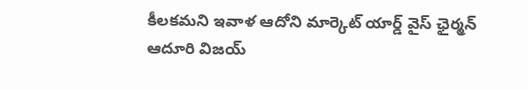కీలకమని ఇవాళ ఆదోని మార్కెట్ యార్డ్ వైస్ ఛైర్మన్ ఆదూరి విజయ్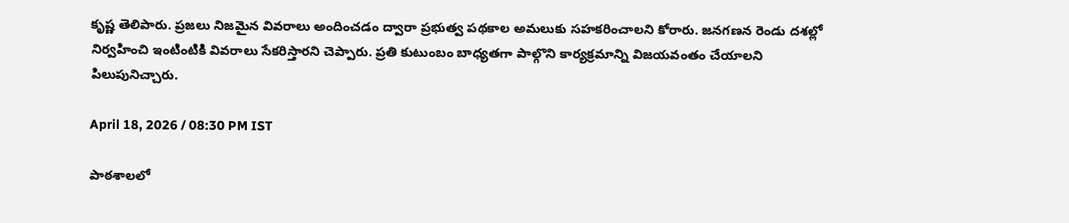కృష్ణ తెలిపారు. ప్రజలు నిజమైన వివరాలు అందించడం ద్వారా ప్రభుత్వ పథకాల అమలుకు సహకరించాలని కోరారు. జనగణన రెండు దశల్లో నిర్వహించి ఇంటింటికి వివరాలు సేకరిస్తారని చెప్పారు. ప్రతి కుటుంబం బాధ్యతగా పాల్గొని కార్యక్రమాన్ని విజయవంతం చేయాలని పిలుపునిచ్చారు.

April 18, 2026 / 08:30 PM IST

పాఠశాలలో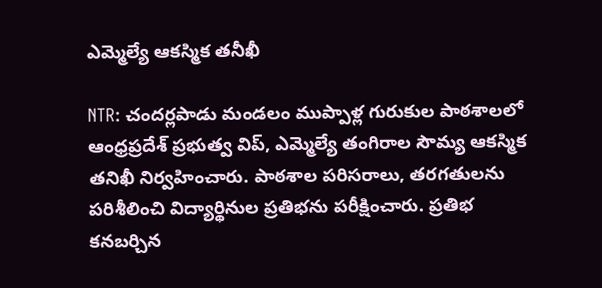ఎమ్మెల్యే ఆకస్మిక తనీఖీ

NTR: చందర్లపాడు మండలం ముప్పాళ్ల గురుకుల పాఠశాలలో ఆంధ్రప్రదేశ్ ప్రభుత్వ విప్, ఎమ్మెల్యే తంగిరాల సౌమ్య ఆకస్మిక తనిఖీ నిర్వహించారు. పాఠశాల పరిసరాలు, తరగతులను పరిశీలించి విద్యార్థినుల ప్రతిభను పరీక్షించారు. ప్రతిభ కనబర్చిన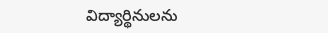విద్యార్థినులను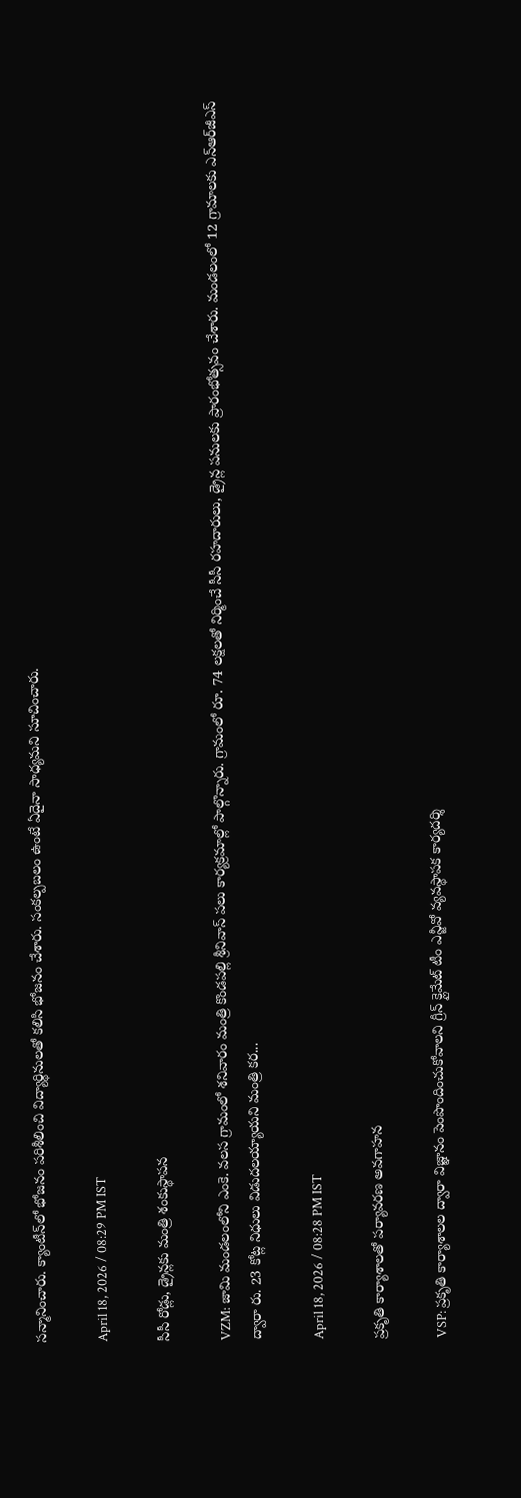సన్మానించారు. క్యాంటీన్‌లో భోజనం పరిశీలించి విద్యార్థినులతో కలిసి భోజనం చేశారు. సంకల్పబలం ఉంటే ఏదైనా సాధ్యమని సూచించారు.

April 18, 2026 / 08:29 PM IST

సీసీ రోడ్లు, డ్రైన్ల‌కు మంత్రి శంకుస్థాప‌న‌

VZM: జామి మండ‌లంలోని ఎంకె. వ‌ల‌స గ్రామంలో శ‌నివారం మంత్రి కొండపల్లి శ్రీనివాస్ ప‌లు కార్యక్ర‌మాల్లో పాల్గొన్నారు. గ్రామంలో రూ. 74 ల‌క్ష‌లతో నిర్మించే సీసీ ర‌హ‌దారులు, డ్రైన్ల ప‌నుల‌కు ప్రారంభోత్స‌వం చేశారు. మండ‌లంలో 12 గ్రామాల‌కు ఎన్ఆర్‌జీఎస్ ద్వారా రు. 23 కోట్ల నిధులు విడుద‌ల‌య్యాయ‌ని మంత్రి క‌ర...

April 18, 2026 / 08:28 PM IST

ప్రకృతి కార్యాశాలతో పర్యావరణ అవగాహన

VSP: ప్రకృతి కార్యాశాలల ద్వారా విజ్ఞానం పెంపొందించుకోవాలని గ్రీన్ క్లైమేట్ టీం ఎన్జీవో వ్యవస్థాపక కార్యదర్శి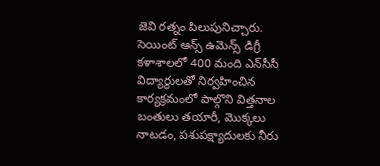జెవి రత్నం పిలుపునిచ్చారు. సెయింట్ ఆన్స్ ఉమెన్స్ డిగ్రీ కళాశాలలో 400 మంది ఎన్‌సీసీ విద్యార్థులతో నిర్వహించిన కార్యక్రమంలో పాల్గొని విత్తనాల బంతులు తయారీ, మొక్కలు నాటడం, పశుపక్ష్యాదులకు నీరు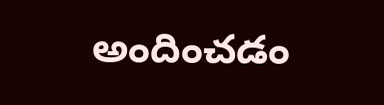అందించడం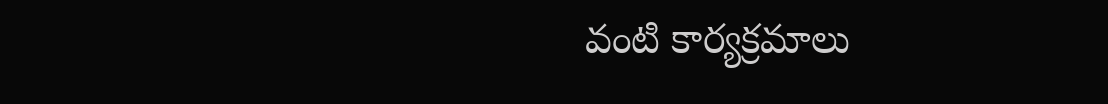వంటి కార్యక్రమాలు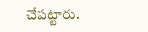చేపట్టారు.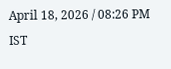April 18, 2026 / 08:26 PM IST